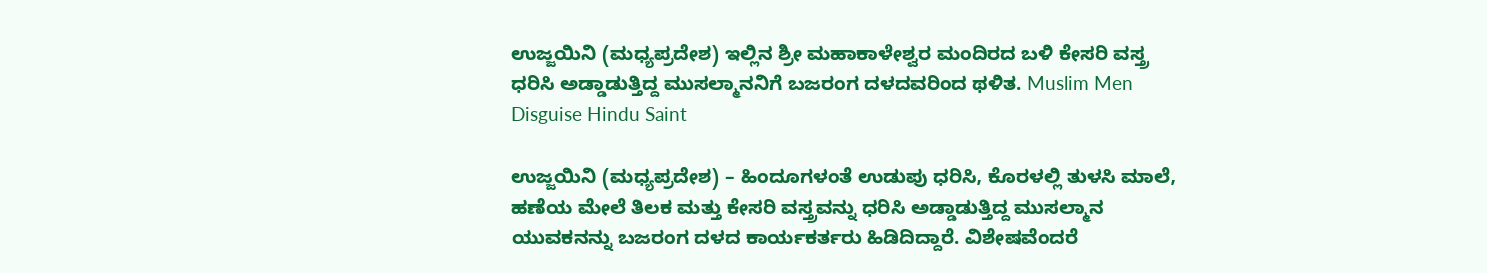ಉಜ್ಜಯಿನಿ (ಮಧ್ಯಪ್ರದೇಶ) ಇಲ್ಲಿನ ಶ್ರೀ ಮಹಾಕಾಳೇಶ್ವರ ಮಂದಿರದ ಬಳಿ ಕೇಸರಿ ವಸ್ತ್ರ ಧರಿಸಿ ಅಡ್ಡಾಡುತ್ತಿದ್ದ ಮುಸಲ್ಮಾನನಿಗೆ ಬಜರಂಗ ದಳದವರಿಂದ ಥಳಿತ. Muslim Men Disguise Hindu Saint

ಉಜ್ಜಯಿನಿ (ಮಧ್ಯಪ್ರದೇಶ) – ಹಿಂದೂಗಳಂತೆ ಉಡುಪು ಧರಿಸಿ, ಕೊರಳಲ್ಲಿ ತುಳಸಿ ಮಾಲೆ, ಹಣೆಯ ಮೇಲೆ ತಿಲಕ ಮತ್ತು ಕೇಸರಿ ವಸ್ತ್ರವನ್ನು ಧರಿಸಿ ಅಡ್ಡಾಡುತ್ತಿದ್ದ ಮುಸಲ್ಮಾನ ಯುವಕನನ್ನು ಬಜರಂಗ ದಳದ ಕಾರ್ಯಕರ್ತರು ಹಿಡಿದಿದ್ದಾರೆ. ವಿಶೇಷವೆಂದರೆ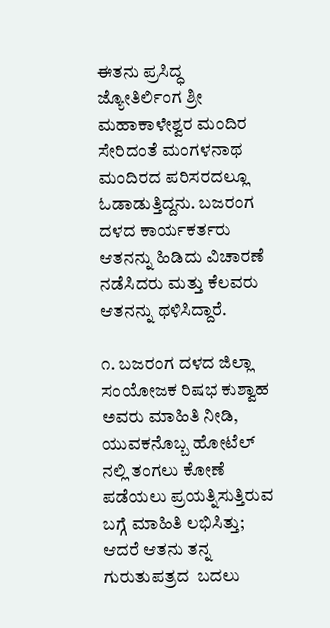ಈತನು ಪ್ರಸಿದ್ಧ ಜ್ಯೋತಿರ್ಲಿಂಗ ಶ್ರೀ ಮಹಾಕಾಳೇಶ್ವರ ಮಂದಿರ ಸೇರಿದಂತೆ ಮಂಗಳನಾಥ ಮಂದಿರದ ಪರಿಸರದಲ್ಲೂ ಓಡಾಡುತ್ತಿದ್ದನು. ಬಜರಂಗ ದಳದ ಕಾರ್ಯಕರ್ತರು ಆತನನ್ನು ಹಿಡಿದು ವಿಚಾರಣೆ ನಡೆಸಿದರು ಮತ್ತು ಕೆಲವರು ಆತನನ್ನು ಥಳಿಸಿದ್ದಾರೆ.

೧. ಬಜರಂಗ ದಳದ ಜಿಲ್ಲಾ ಸಂಯೋಜಕ ರಿಷಭ ಕುಶ್ವಾಹ ಅವರು ಮಾಹಿತಿ ನೀಡಿ, ಯುವಕನೊಬ್ಬ ಹೋಟೆಲ್‌ ನಲ್ಲಿ ತಂಗಲು ಕೋಣೆ ಪಡೆಯಲು ಪ್ರಯತ್ನಿಸುತ್ತಿರುವ ಬಗ್ಗೆ ಮಾಹಿತಿ ಲಭಿಸಿತ್ತು; ಆದರೆ ಆತನು ತನ್ನ ಗುರುತುಪತ್ರದ  ಬದಲು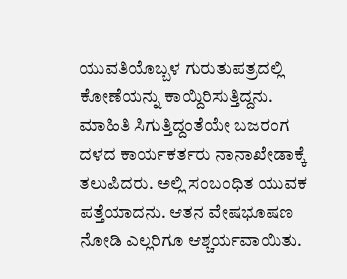ಯುವತಿಯೊಬ್ಬಳ ಗುರುತುಪತ್ರದಲ್ಲಿ ಕೋಣೆಯನ್ನು ಕಾಯ್ದಿರಿಸುತ್ತಿದ್ದನು. ಮಾಹಿತಿ ಸಿಗುತ್ತಿದ್ದಂತೆಯೇ ಬಜರಂಗ ದಳದ ಕಾರ್ಯಕರ್ತರು ನಾನಾಖೇಡಾಕ್ಕೆ ತಲುಪಿದರು. ಅಲ್ಲಿ ಸಂಬಂಧಿತ ಯುವಕ ಪತ್ತೆಯಾದನು. ಆತನ ವೇಷಭೂಷಣ ನೋಡಿ ಎಲ್ಲರಿಗೂ ಆಶ್ಚರ್ಯವಾಯಿತು.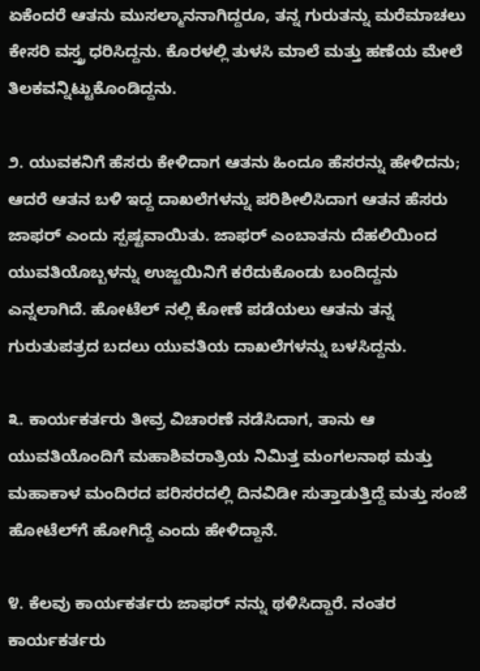ಏಕೆಂದರೆ ಆತನು ಮುಸಲ್ಮಾನನಾಗಿದ್ದರೂ, ತನ್ನ ಗುರುತನ್ನು ಮರೆಮಾಚಲು ಕೇಸರಿ ವಸ್ತ್ರ ಧರಿಸಿದ್ದನು. ಕೊರಳಲ್ಲಿ ತುಳಸಿ ಮಾಲೆ ಮತ್ತು ಹಣೆಯ ಮೇಲೆ ತಿಲಕವನ್ನಿಟ್ಟುಕೊಂಡಿದ್ದನು.

೨. ಯುವಕನಿಗೆ ಹೆಸರು ಕೇಳಿದಾಗ ಆತನು ಹಿಂದೂ ಹೆಸರನ್ನು ಹೇಳಿದನು; ಆದರೆ ಆತನ ಬಳಿ ಇದ್ದ ದಾಖಲೆಗಳನ್ನು ಪರಿಶೀಲಿಸಿದಾಗ ಆತನ ಹೆಸರು ಜಾಫರ್ ಎಂದು ಸ್ಪಷ್ಟವಾಯಿತು. ಜಾಫರ್ ಎಂಬಾತನು ದೆಹಲಿಯಿಂದ ಯುವತಿಯೊಬ್ಬಳನ್ನು ಉಜ್ಜಯಿನಿಗೆ ಕರೆದುಕೊಂಡು ಬಂದಿದ್ದನು ಎನ್ನಲಾಗಿದೆ. ಹೋಟೆಲ್‌ ನಲ್ಲಿ ಕೋಣೆ ಪಡೆಯಲು ಆತನು ತನ್ನ ಗುರುತುಪತ್ರದ ಬದಲು ಯುವತಿಯ ದಾಖಲೆಗಳನ್ನು ಬಳಸಿದ್ದನು.

೩. ಕಾರ್ಯಕರ್ತರು ತೀವ್ರ ವಿಚಾರಣೆ ನಡೆಸಿದಾಗ, ತಾನು ಆ ಯುವತಿಯೊಂದಿಗೆ ಮಹಾಶಿವರಾತ್ರಿಯ ನಿಮಿತ್ತ ಮಂಗಲನಾಥ ಮತ್ತು ಮಹಾಕಾಳ ಮಂದಿರದ ಪರಿಸರದಲ್ಲಿ ದಿನವಿಡೀ ಸುತ್ತಾಡುತ್ತಿದ್ದೆ ಮತ್ತು ಸಂಜೆ ಹೋಟೆಲ್‌ಗೆ ಹೋಗಿದ್ದೆ ಎಂದು ಹೇಳಿದ್ದಾನೆ.

೪. ಕೆಲವು ಕಾರ್ಯಕರ್ತರು ಜಾಫರ್‌ ನನ್ನು ಥಳಿಸಿದ್ದಾರೆ. ನಂತರ ಕಾರ್ಯಕರ್ತರು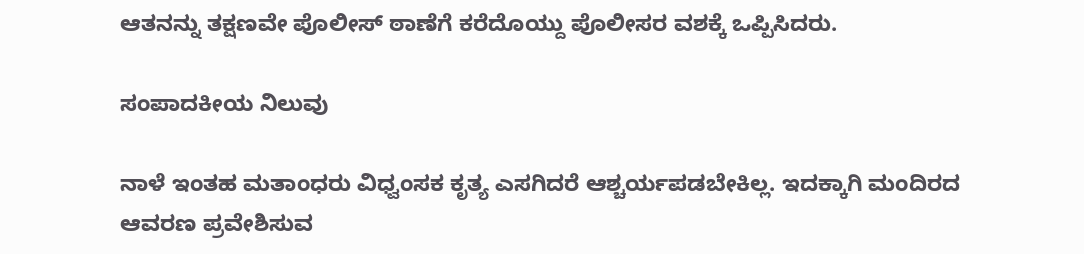ಆತನನ್ನು ತಕ್ಷಣವೇ ಪೊಲೀಸ್ ಠಾಣೆಗೆ ಕರೆದೊಯ್ದು ಪೊಲೀಸರ ವಶಕ್ಕೆ ಒಪ್ಪಿಸಿದರು.

ಸಂಪಾದಕೀಯ ನಿಲುವು

ನಾಳೆ ಇಂತಹ ಮತಾಂಧರು ವಿಧ್ವಂಸಕ ಕೃತ್ಯ ಎಸಗಿದರೆ ಆಶ್ಚರ್ಯಪಡಬೇಕಿಲ್ಲ. ಇದಕ್ಕಾಗಿ ಮಂದಿರದ ಆವರಣ ಪ್ರವೇಶಿಸುವ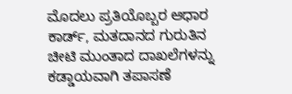ಮೊದಲು ಪ್ರತಿಯೊಬ್ಬರ ಆಧಾರ ಕಾರ್ಡ್, ಮತದಾನದ ಗುರುತಿನ ಚೀಟಿ ಮುಂತಾದ ದಾಖಲೆಗಳನ್ನು ಕಡ್ಡಾಯವಾಗಿ ತಪಾಸಣೆ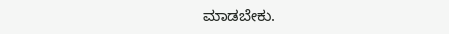ಮಾಡಬೇಕು.